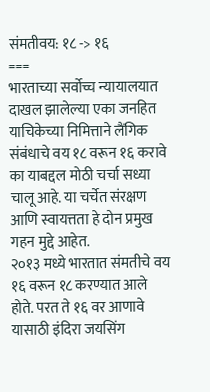संमतीवय: १८ -> १६
===
भारताच्या सर्वोच्च न्यायालयात दाखल झालेल्या एका जनहित याचिकेच्या निमित्ताने लैंगिक संबंधाचे वय १८ वरून १६ करावे का याबद्दल मोठी चर्चा सध्या चालू आहे. या चर्चेत संरक्षण आणि स्वायत्तता हे दोन प्रमुख गहन मुद्दे आहेत.
२०१३ मध्ये भारतात संमतीचे वय १६ वरून १८ करण्यात आले होते. परत ते १६ वर आणावे यासाठी इंदिरा जयसिंग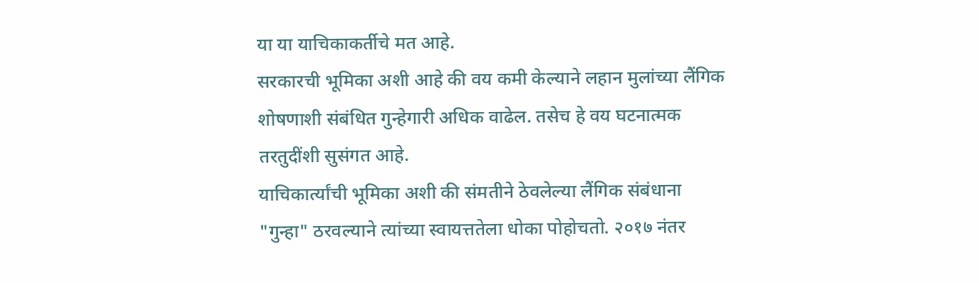या या याचिकाकर्तीचे मत आहे.
सरकारची भूमिका अशी आहे की वय कमी केल्याने लहान मुलांच्या लैंगिक शोषणाशी संबंधित गुन्हेगारी अधिक वाढेल. तसेच हे वय घटनात्मक तरतुदींशी सुसंगत आहे.
याचिकार्त्यांची भूमिका अशी की संमतीने ठेवलेल्या लैंगिक संबंधाना "गुन्हा" ठरवल्याने त्यांच्या स्वायत्ततेला धोका पोहोचतो. २०१७ नंतर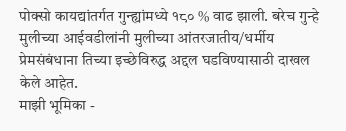पोक्सो कायद्यांतर्गत गुन्ह्यांमध्ये १८० % वाढ झाली. बरेच गुन्हे मुलीच्या आईवडीलांनी मुलीच्या आंतरजातीय/धर्मीय प्रेमसंबंधाना तिच्या इच्छेविरुद्ध अद्दल घडविण्यासाठी दाखल केले आहेत.
माझी भूमिका -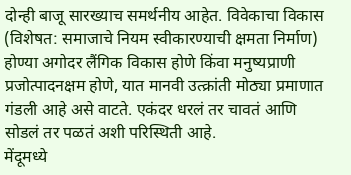दोन्ही बाजू सारख्याच समर्थनीय आहेत. विवेकाचा विकास (विशेषत: समाजाचे नियम स्वीकारण्याची क्षमता निर्माण) होण्या अगोदर लैंगिक विकास होणे किंवा मनुष्यप्राणी प्रजोत्पादनक्षम होणे, यात मानवी उत्क्रांती मोठ्या प्रमाणात गंडली आहे असे वाटते. एकंदर धरलं तर चावतं आणि सोडलं तर पळतं अशी परिस्थिती आहे.
मेंदूमध्ये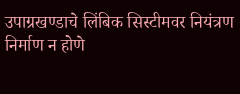उपाग्रखण्डाचे लिंबिक सिस्टीमवर नियंत्रण निर्माण न होणे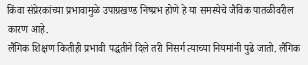किंवा संप्रेरकांच्या प्रभावामुळे उपाग्रखण्ड निष्प्रभ होणे हे या समस्येचे जैविक पातळीवरील कारण आहे.
लैंगिक शिक्षण कितीही प्रभावी पद्धतीने दिले तरी निसर्ग त्याच्या नियमांनी पुढे जातो. लैंगिक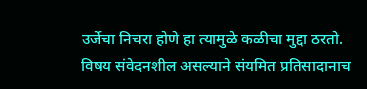उर्जेचा निचरा होणे हा त्यामुळे कळीचा मुद्दा ठरतो.
विषय संवेदनशील असल्याने संयमित प्रतिसादानाच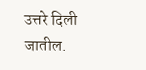उत्तरे दिली जातील.